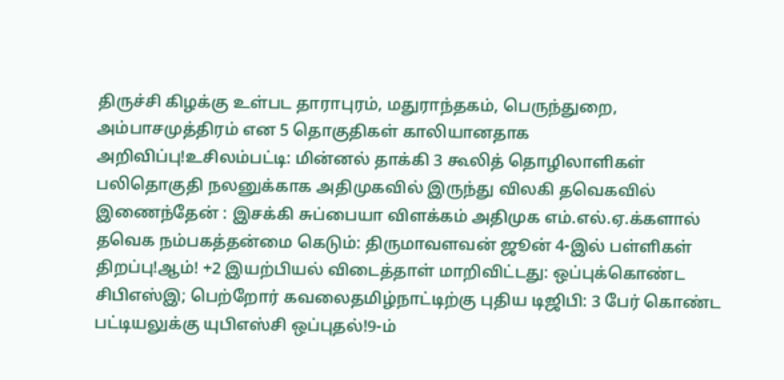திருச்சி கிழக்கு உள்பட தாராபுரம், மதுராந்தகம், பெருந்துறை, அம்பாசமுத்திரம் என 5 தொகுதிகள் காலியானதாக அறிவிப்பு!உசிலம்பட்டி: மின்னல் தாக்கி 3 கூலித் தொழிலாளிகள் பலிதொகுதி நலனுக்காக அதிமுகவில் இருந்து விலகி தவெகவில் இணைந்தேன் : இசக்கி சுப்பையா விளக்கம் அதிமுக எம்.எல்.ஏ.க்களால் தவெக நம்பகத்தன்மை கெடும்: திருமாவளவன் ஜூன் 4-இல் பள்ளிகள் திறப்பு!ஆம்! +2 இயற்பியல் விடைத்தாள் மாறிவிட்டது: ஒப்புக்கொண்ட சிபிஎஸ்இ; பெற்றோர் கவலைதமிழ்நாட்டிற்கு புதிய டிஜிபி: 3 பேர் கொண்ட பட்டியலுக்கு யுபிஎஸ்சி ஒப்புதல்!9-ம்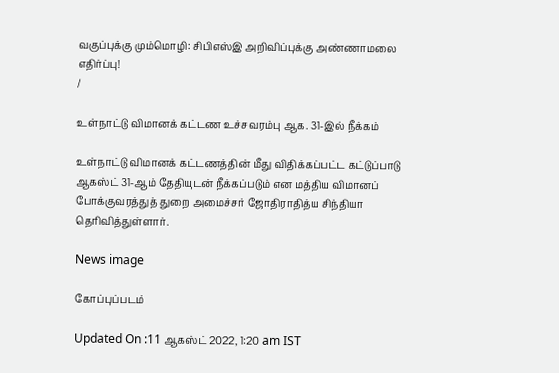வகுப்புக்கு மும்மொழி: சிபிஎஸ்இ அறிவிப்புக்கு அண்ணாமலை எதிர்ப்பு!
/

உள்நாட்டு விமானக் கட்டண உச்சவரம்பு ஆக. 31-இல் நீக்கம்

உள்நாட்டு விமானக் கட்டணத்தின் மீது விதிக்கப்பட்ட கட்டுப்பாடு ஆகஸ்ட் 31-ஆம் தேதியுடன் நீக்கப்படும் என மத்திய விமானப் போக்குவரத்துத் துறை அமைச்சர் ஜோதிராதித்ய சிந்தியா தெரிவித்துள்ளார்.

News image

கோப்புப்படம்

Updated On :11 ஆகஸ்ட் 2022, 1:20 am IST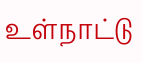உள்நாட்டு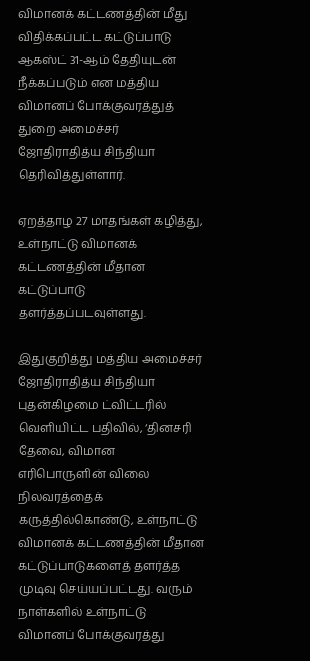விமானக் கட்டணத்தின் மீது விதிக்கப்பட்ட கட்டுப்பாடு ஆகஸ்ட் 31-ஆம் தேதியுடன் நீக்கப்படும் என மத்திய விமானப் போக்குவரத்துத் துறை அமைச்சர் ஜோதிராதித்ய சிந்தியா தெரிவித்துள்ளார்.

ஏறத்தாழ 27 மாதங்கள் கழித்து, உள்நாட்டு விமானக் கட்டணத்தின் மீதான கட்டுப்பாடு தளர்த்தப்படவுள்ளது.

இதுகுறித்து மத்திய அமைச்சர் ஜோதிராதித்ய சிந்தியா புதன்கிழமை ட்விட்டரில் வெளியிட்ட பதிவில், ‘தினசரி தேவை, விமான எரிபொருளின் விலை நிலவரத்தைக் கருத்தில்கொண்டு, உள்நாட்டு விமானக் கட்டணத்தின் மீதான கட்டுப்பாடுகளைத் தளர்த்த முடிவு செய்யப்பட்டது. வரும் நாள்களில் உள்நாட்டு விமானப் போக்குவரத்து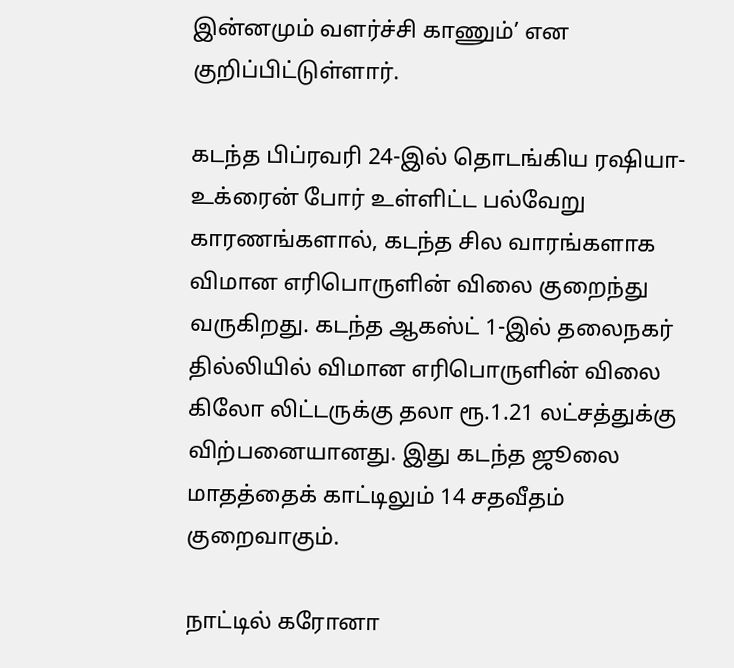இன்னமும் வளர்ச்சி காணும்’ என குறிப்பிட்டுள்ளார்.

கடந்த பிப்ரவரி 24-இல் தொடங்கிய ரஷியா-உக்ரைன் போர் உள்ளிட்ட பல்வேறு காரணங்களால், கடந்த சில வாரங்களாக விமான எரிபொருளின் விலை குறைந்து வருகிறது. கடந்த ஆகஸ்ட் 1-இல் தலைநகர் தில்லியில் விமான எரிபொருளின் விலை கிலோ லிட்டருக்கு தலா ரூ.1.21 லட்சத்துக்கு விற்பனையானது. இது கடந்த ஜூலை மாதத்தைக் காட்டிலும் 14 சதவீதம் குறைவாகும்.

நாட்டில் கரோனா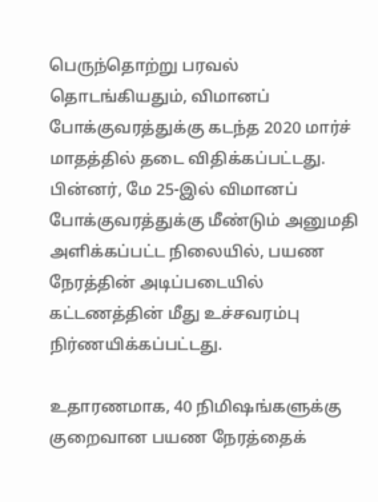பெருந்தொற்று பரவல் தொடங்கியதும், விமானப் போக்குவரத்துக்கு கடந்த 2020 மார்ச் மாதத்தில் தடை விதிக்கப்பட்டது. பின்னர், மே 25-இல் விமானப் போக்குவரத்துக்கு மீண்டும் அனுமதி அளிக்கப்பட்ட நிலையில், பயண நேரத்தின் அடிப்படையில் கட்டணத்தின் மீது உச்சவரம்பு நிர்ணயிக்கப்பட்டது.

உதாரணமாக, 40 நிமிஷங்களுக்கு குறைவான பயண நேரத்தைக்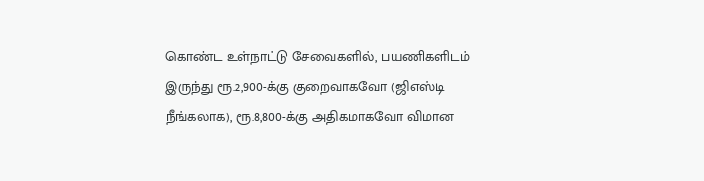கொண்ட உள்நாட்டு சேவைகளில், பயணிகளிடம் இருந்து ரூ.2,900-க்கு குறைவாகவோ (ஜிஎஸ்டி நீங்கலாக), ரூ.8,800-க்கு அதிகமாகவோ விமான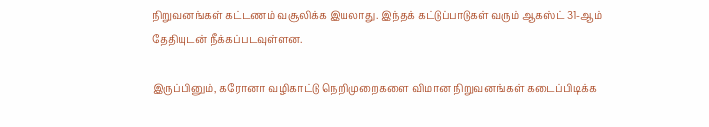நிறுவனங்கள் கட்டணம் வசூலிக்க இயலாது. இந்தக் கட்டுப்பாடுகள் வரும் ஆகஸ்ட் 31-ஆம் தேதியுடன் நீக்கப்படவுள்ளன.

இருப்பினும், கரோனா வழிகாட்டு நெறிமுறைகளை விமான நிறுவனங்கள் கடைப்பிடிக்க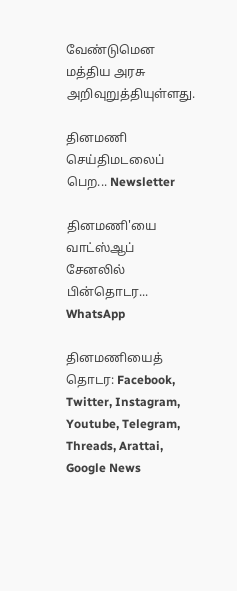வேண்டுமென மத்திய அரசு அறிவுறுத்தியுள்ளது.

தினமணி செய்திமடலைப் பெற... Newsletter

தினமணி'யை வாட்ஸ்ஆப் சேனலில் பின்தொடர... WhatsApp

தினமணியைத் தொடர: Facebook, Twitter, Instagram, Youtube, Telegram, Threads, Arattai, Google News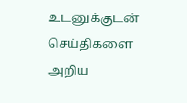உடனுக்குடன் செய்திகளை அறிய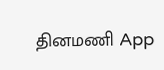தினமணி App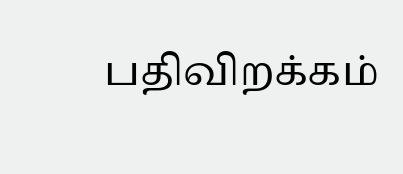பதிவிறக்கம்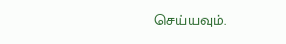செய்யவும்.